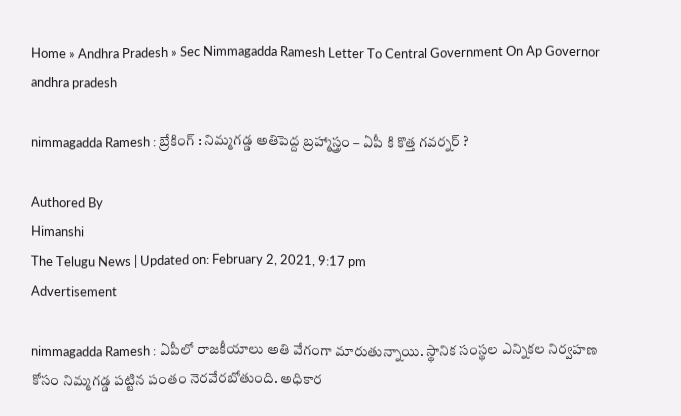Home » Andhra Pradesh » Sec Nimmagadda Ramesh Letter To Central Government On Ap Governor
andhra pradesh

nimmagadda Ramesh : బ్రేకింగ్ : నిమ్మగడ్డ అతిపెద్ద బ్రహ్మాస్త్రం – ఏపీ కి కొత్త గవర్నర్ ?

Authored By
Himanshi
The Telugu News | Updated on: February 2, 2021, 9:17 pm
Advertisement

nimmagadda Ramesh : ఏపీలో రాజకీయాలు అతి వేగంగా మారుతున్నాయి. స్థానిక సంస్థల ఎన్నికల నిర్వహణ కోసం నిమ్మగడ్డ పట్టిన పంతం నెరవేరబోతుంది. అధికార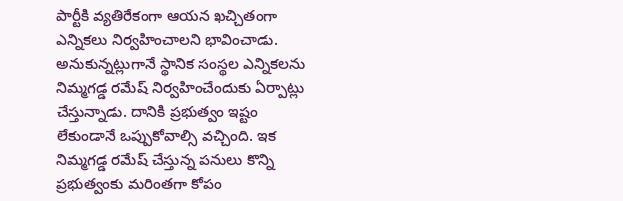పార్టీకి వ్యతిరేకంగా ఆయన ఖచ్చితంగా ఎన్నికలు నిర్వహించాలని భావించాడు. అనుకున్నట్లుగానే స్థానిక సంస్థల ఎన్నికలను నిమ్మగడ్డ రమేష్‌ నిర్వహించేందుకు ఏర్పాట్లు చేస్తున్నాడు. దానికి ప్రభుత్వం ఇష్టం లేకుండానే ఒప్పుకోవాల్సి వచ్చింది. ఇక నిమ్మగడ్డ రమేష్ చేస్తున్న పనులు కొన్ని ప్రభుత్వంకు మరింతగా కోపం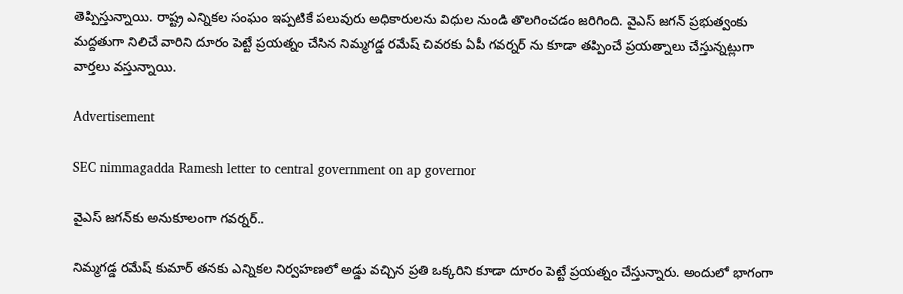తెప్పిస్తున్నాయి. రాష్ట్ర ఎన్నికల సంఘం ఇప్పటికే పలువురు అధికారులను విధుల నుండి తొలగించడం జరిగింది. వైఎస్‌ జగన్ ప్రభుత్వంకు మద్దతుగా నిలిచే వారిని దూరం పెట్టే ప్రయత్నం చేసిన నిమ్మగడ్డ రమేష్‌ చివరకు ఏపీ గవర్నర్‌ ను కూడా తప్పించే ప్రయత్నాలు చేస్తున్నట్లుగా వార్తలు వస్తున్నాయి.

Advertisement

SEC nimmagadda Ramesh letter to central government on ap governor

వైఎస్ జగన్‌కు అనుకూలంగా గవర్నర్‌..

నిమ్మగడ్డ రమేష్‌ కుమార్ తనకు ఎన్నికల నిర్వహణలో అడ్డు వచ్చిన ప్రతి ఒక్కరిని కూడా దూరం పెట్టే ప్రయత్నం చేస్తున్నారు. అందులో భాగంగా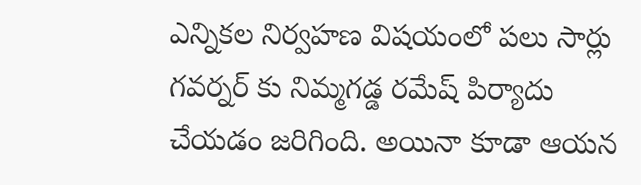ఎన్నికల నిర్వహణ విషయంలో పలు సార్లు గవర్నర్‌ కు నిమ్మగడ్డ రమేష్‌ పిర్యాదు చేయడం జరిగింది. అయినా కూడా ఆయన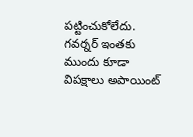పట్టించుకోలేదు. గవర్నర్‌ ఇంతకు ముందు కూడా విపక్షాలు అపాయింట్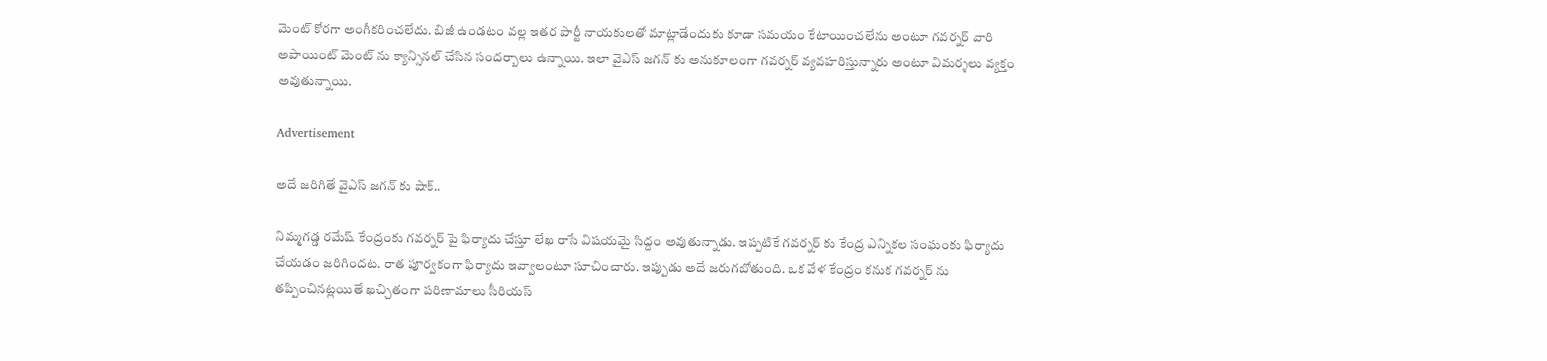మెంట్ కోరగా అంగీకరించలేదు. బిజీ ఉండటం వల్ల ఇతర పార్టీ నాయకులతో మాట్లాడేందుకు కూడా సమయం కేటాయించలేను అంటూ గవర్నర్‌ వారి అపాయింట్‌ మెంట్ ను క్యాన్సినల్‌ చేసిన సందర్బాలు ఉన్నాయి. ఇలా వైఎస్‌ జగన్‌ కు అనుకూలంగా గవర్నర్ వ్యవహరిస్తున్నారు అంటూ విమర్శలు వ్యక్తం అవుతున్నాయి.

Advertisement

అదే జరిగితే వైఎస్ జగన్‌ కు షాక్..

నిమ్మగడ్డ రమేష్‌ కేంద్రంకు గవర్నర్‌ పై ఫిర్యాదు చేస్తూ లేఖ రాసే విషయమై సిద్దం అవుతున్నాడు. ఇప్పటికే గవర్నర్‌ కు కేంద్ర ఎన్నికల సంఘంకు ఫిర్యాదు చేయడం జరిగిందట. రాత పూర్వకంగా ఫిర్యాదు ఇవ్వాలంటూ సూచించారు. ఇప్పుడు అదే జరుగబోతుంది. ఒక వేళ కేంద్రం కనుక గవర్నర్‌ ను తప్పించినట్లయితే ఖచ్చితంగా పరిణామాలు సీరియస్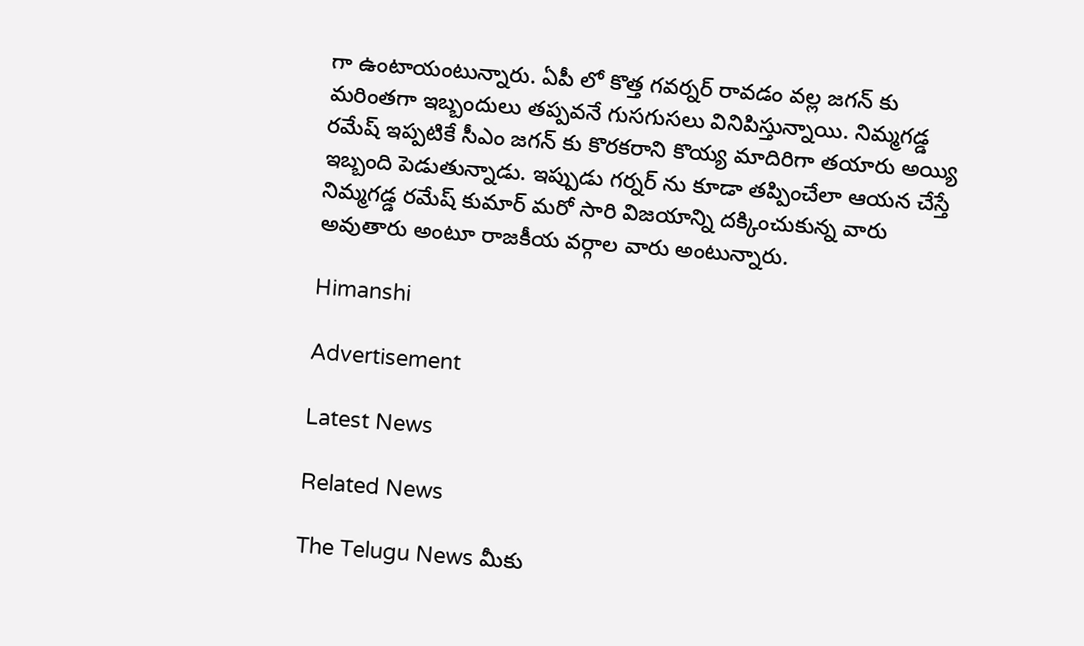గా ఉంటాయంటున్నారు. ఏపీ లో కొత్త గవర్నర్‌ రావడం వల్ల జగన్‌ కు మరింతగా ఇబ్బందులు తప్పవనే గుసగుసలు వినిపిస్తున్నాయి. నిమ్మగడ్డ రమేష్ ఇప్పటికే సీఎం జగన్ కు కొరకరాని కొయ్య మాదిరిగా తయారు అయ్యి ఇబ్బంది పెడుతున్నాడు. ఇప్పుడు గర్నర్‌ ను కూడా తప్పించేలా ఆయన చేస్తే నిమ్మగడ్డ రమేష్‌ కుమార్‌ మరో సారి విజయాన్ని దక్కించుకున్న వారు అవుతారు అంటూ రాజకీయ వర్గాల వారు అంటున్నారు.

Himanshi

Advertisement

Latest News

Related News

The Telugu News మీకు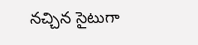నచ్చిన సైటుగా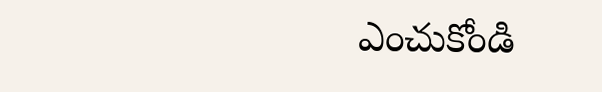ఎంచుకోండి